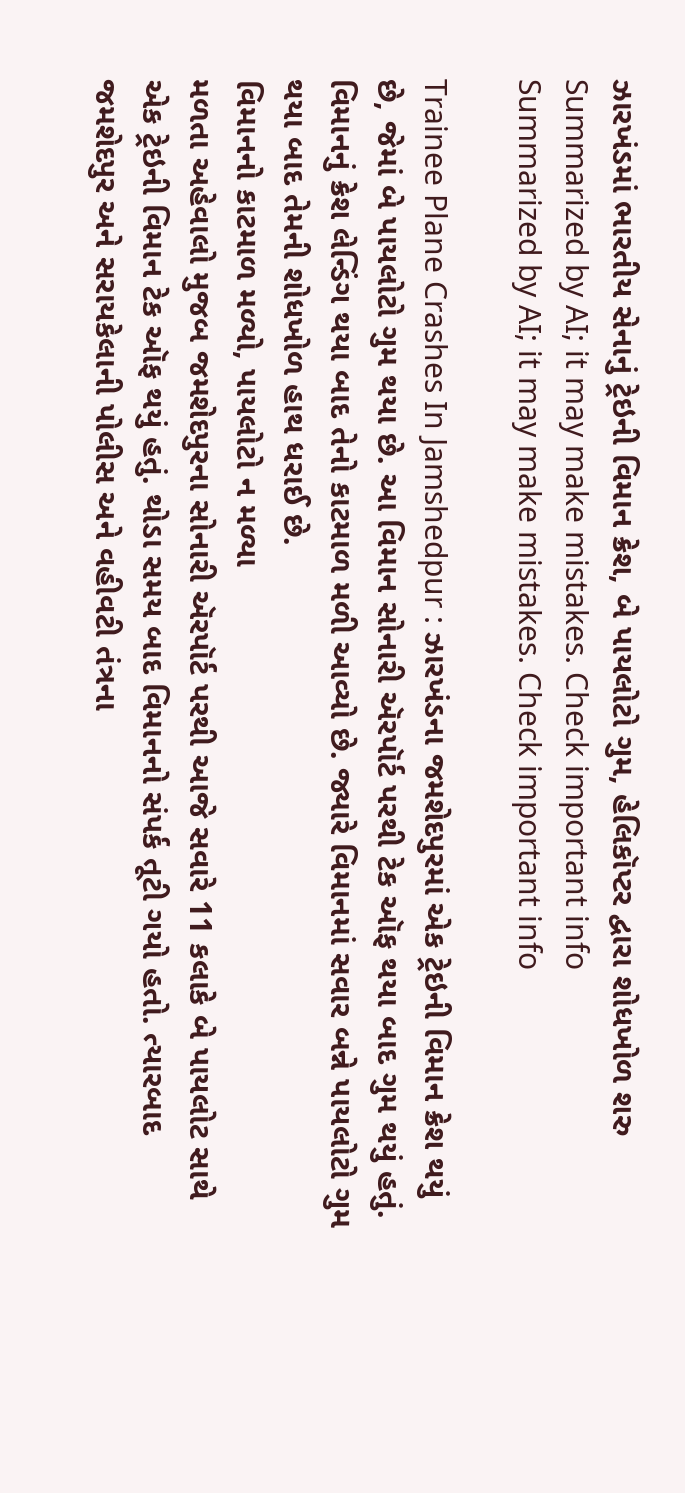ઝારખંડમાં ભારતીય સેનાનું ટ્રેઇની વિમાન ક્રેશ, બે પાયલોટો ગુમ, હેલિકૉપ્ટર દ્વારા શોધખોળ શરુ
Summarized by AI; it may make mistakes. Check important info
Summarized by AI; it may make mistakes. Check important info

Trainee Plane Crashes In Jamshedpur : ઝારખંડના જમશેદપુરમાં એક ટ્રેઇની વિમાન ક્રેશ થયું છે, જેમાં બે પાયલોટો ગુમ થયા છે. આ વિમાન સોનારી ઍરપૉર્ટ પરથી ટેક ઑફ થયા બાદ ગુમ થયું હતું. વિમાનનું ક્રેશ લેન્ડિંગ થયા બાદ તેનો કાટમાળ મળી આવ્યો છે. જ્યારે વિમાનમાં સવાર બન્ને પાયલોટો ગુમ થયા બાદ તેમની શોધખોળ હાથ ધરાઈ છે.
વિમાનનો કાટમાળ મળ્યો, પાયલોટો ન મળ્યા
મળતા અહેવાલો મુજબ જમશેદપુરના સોનારી ઍરપૉર્ટ પરથી આજે સવારે 11 કલાકે બે પાયલોટ સાથે એક ટ્રેઇની વિમાન ટેક ઑફ થયું હતું. થોડા સમય બાદ વિમાનનો સંપર્ક તૂટી ગયો હતો. ત્યારબાદ જમશેદપુર અને સરાયકેલાની પોલીસ અને વહીવટી તંત્રના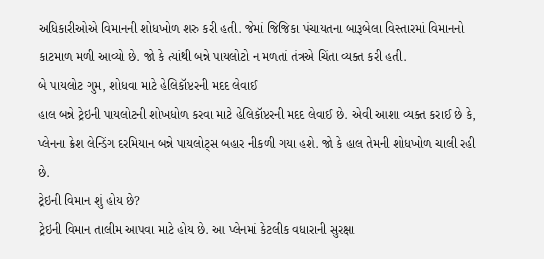અધિકારીઓએ વિમાનની શોધખોળ શરુ કરી હતી. જેમાં જિજિકા પંચાયતના બારૂબેલા વિસ્તારમાં વિમાનનો કાટમાળ મળી આવ્યો છે. જો કે ત્યાંથી બન્ને પાયલોટો ન મળતાં તંત્રએ ચિંતા વ્યક્ત કરી હતી.
બે પાયલોટ ગુમ, શોધવા માટે હેલિકૉપ્ટરની મદદ લેવાઈ
હાલ બન્ને ટ્રેઇની પાયલોટની શોખધોળ કરવા માટે હેલિકૉપ્ટરની મદદ લેવાઈ છે. એવી આશા વ્યક્ત કરાઈ છે કે, પ્લેનના ક્રેશ લેન્ડિંગ દરમિયાન બન્ને પાયલોટ્સ બહાર નીકળી ગયા હશે. જો કે હાલ તેમની શોધખોળ ચાલી રહી છે.
ટ્રેઇની વિમાન શું હોય છે?
ટ્રેઇની વિમાન તાલીમ આપવા માટે હોય છે. આ પ્લેનમાં કેટલીક વધારાની સુરક્ષા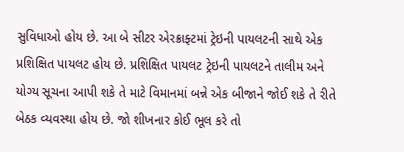સુવિધાઓ હોય છે. આ બે સીટર એરક્રાફ્ટમાં ટ્રેઇની પાયલટની સાથે એક પ્રશિક્ષિત પાયલટ હોય છે. પ્રશિક્ષિત પાયલટ ટ્રેઇની પાયલટને તાલીમ અને યોગ્ય સૂચના આપી શકે તે માટે વિમાનમાં બન્ને એક બીજાને જોઈ શકે તે રીતે બેઠક વ્યવસ્થા હોય છે. જો શીખનાર કોઈ ભૂલ કરે તો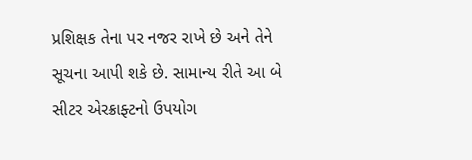પ્રશિક્ષક તેના પર નજર રાખે છે અને તેને સૂચના આપી શકે છે. સામાન્ય રીતે આ બે સીટર એરક્રાફ્ટનો ઉપયોગ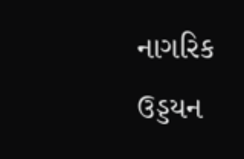નાગરિક ઉડ્ડયન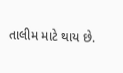તાલીમ માટે થાય છે.